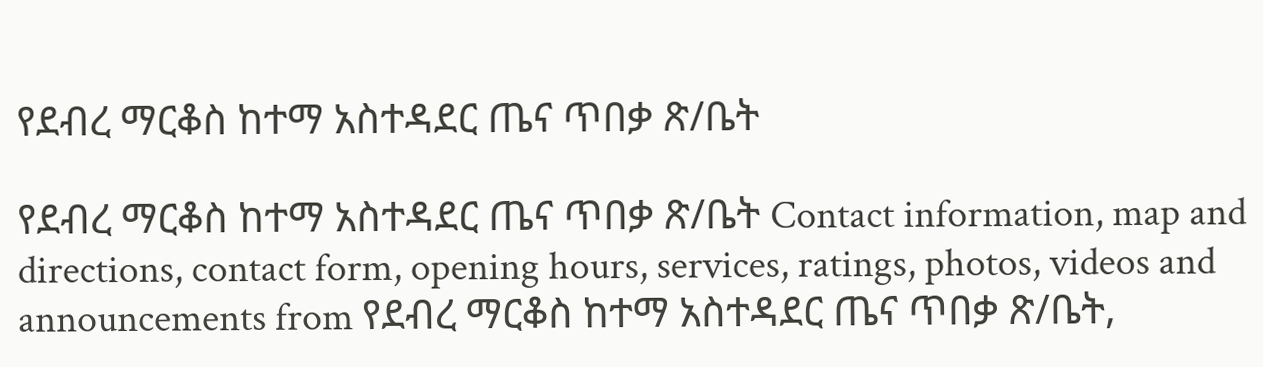የደብረ ማርቆስ ከተማ አስተዳደር ጤና ጥበቃ ጽ/ቤት

የደብረ ማርቆስ ከተማ አስተዳደር ጤና ጥበቃ ጽ/ቤት Contact information, map and directions, contact form, opening hours, services, ratings, photos, videos and announcements from የደብረ ማርቆስ ከተማ አስተዳደር ጤና ጥበቃ ጽ/ቤት,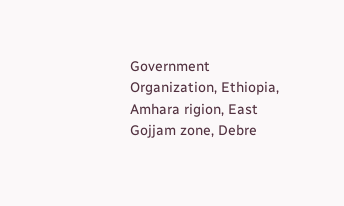Government Organization, Ethiopia, Amhara rigion, East Gojjam zone, Debre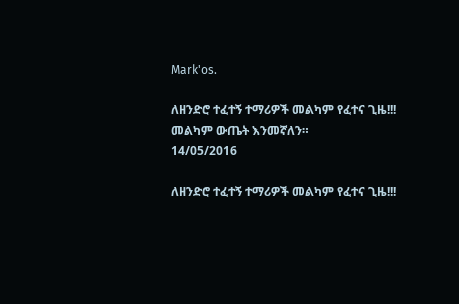Mark'os.

ለዘንድሮ ተፈተኝ ተማሪዎች መልካም የፈተና ጊዜ!!! መልካም ውጤት እንመኛለን።
14/05/2016

ለዘንድሮ ተፈተኝ ተማሪዎች መልካም የፈተና ጊዜ!!!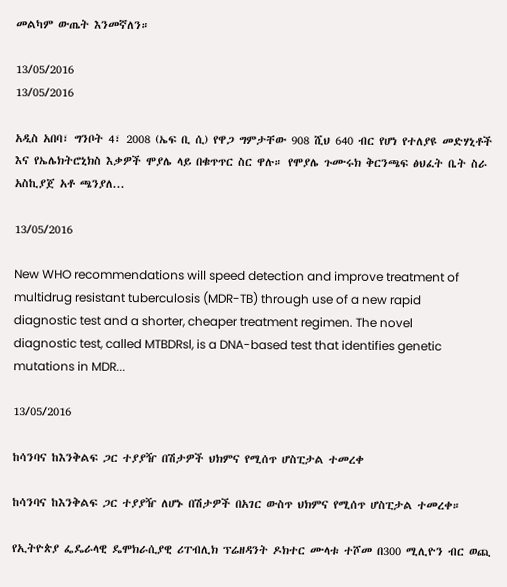መልካም ውጤት እንመኛለን።

13/05/2016
13/05/2016

አዲስ አበባ፣ ግንቦት 4፣ 2008 (ኤፍ ቢ ሲ) የዋጋ ግምታቸው 908 ሺህ 640 ብር የሆነ የተለያዩ መድሃኒቶች እና የኤሌክትሮኒክስ እቃዎች ሞያሌ ላይ በቁጥጥር ስር ዋሉ። የሞያሌ ጉሙሩክ ቅርንጫፍ ፅህፈት ቤት ስራ አስኪያጀ አቶ ጫንያለ...

13/05/2016

New WHO recommendations will speed detection and improve treatment of multidrug resistant tuberculosis (MDR-TB) through use of a new rapid diagnostic test and a shorter, cheaper treatment regimen. The novel diagnostic test, called MTBDRsl, is a DNA-based test that identifies genetic mutations in MDR...

13/05/2016

ከሳንባና ከእንቅልፍ ጋር ተያያዥ በሽታዎች ህክምና የሚሰጥ ሆስፒታል ተመረቀ

ከሳንባና ከእንቅልፍ ጋር ተያያዥ ለሆኑ በሽታዎች በአገር ውስጥ ህክምና የሚሰጥ ሆስፒታል ተመረቀ።

የኢትዮጵያ ፌዴራላዊ ዴሞክራሲያዊ ሪፐብሊክ ፕሬዘዳንት ዶክተር ሙላቱ ተሾመ በ300 ሚሊዮን ብር ወጪ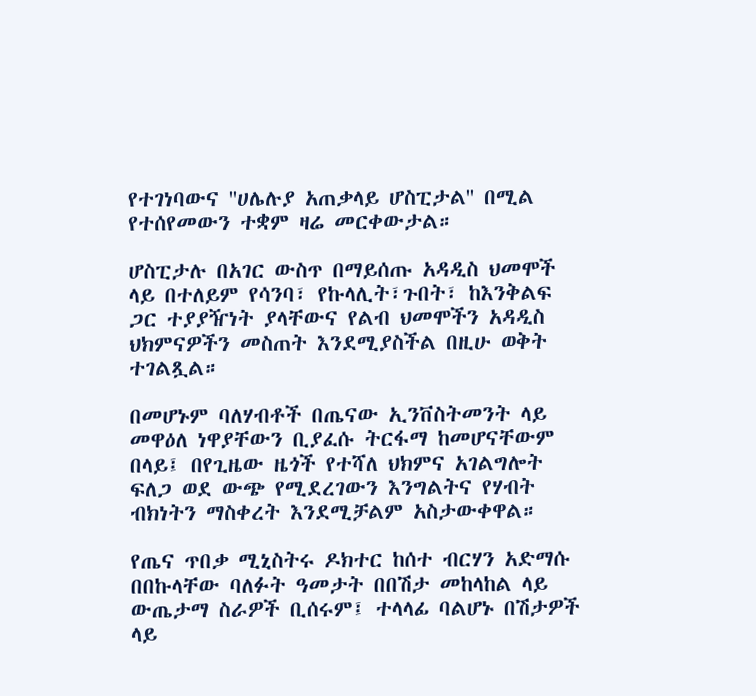የተገነባውና ''ሀሌሉያ አጠቃላይ ሆስፒታል'' በሚል የተሰየመውን ተቋም ዛሬ መርቀውታል።

ሆስፒታሉ በአገር ውስጥ በማይሰጡ አዳዲስ ህመሞች ላይ በተለይም የሳንባ፣ የኩላሊት፣ጉበት፣ ከእንቅልፍ ጋር ተያያዥነት ያላቸውና የልብ ህመሞችን አዳዲስ ህክምናዎችን መስጠት እንደሚያስችል በዚሁ ወቅት ተገልጿል።

በመሆኑም ባለሃብቶች በጤናው ኢንቨስትመንት ላይ መዋዕለ ነዋያቸውን ቢያፈሱ ትርፋማ ከመሆናቸውም በላይ፤ በየጊዜው ዜጎች የተሻለ ህክምና አገልግሎት ፍለጋ ወደ ውጭ የሚደረገውን እንግልትና የሃብት ብክነትን ማስቀረት እንደሚቻልም አስታውቀዋል።

የጤና ጥበቃ ሚኒስትሩ ዶክተር ከሰተ ብርሃን አድማሱ በበኩላቸው ባለፉት ዓመታት በበሽታ መከላከል ላይ ውጤታማ ስራዎች ቢሰሩም፤ ተላላፊ ባልሆኑ በሽታዎች ላይ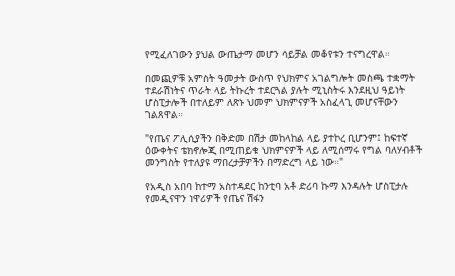የሚፈለገውን ያህል ውጤታማ መሆን ሳይቻል መቆየቱን ተናግረዋል።

በመጪዎቹ አምስት ዓመታት ውስጥ የህክምና አገልግሎት መስጫ ተቋማት ተደራሽነትና ጥራት ላይ ትኩረት ተደርጓል ያሉት ሚኒስትሩ እንደዚህ ዓይነት ሆስፒታሎች በተለይም ለጽኑ ህመም ህክምናዎች አስፈላጊ መሆናቸውን ገልጸዋል።

"የጤና ፖሊሲያችን በቅድመ በሽታ መከላከል ላይ ያተኮረ ቢሆንም፤ ከፍተኛ ዕውቀትና ቴክኖሎጂ በሚጠይቁ ህክምናዎች ላይ ለሚሰማሩ የግል ባለሃብቶች መንግስት የተለያዩ ማበረታቻዎችን በማድረግ ላይ ነው።"

የአዲስ አበባ ከተማ አስተዳደር ከንቲባ አቶ ድሪባ ኩማ እንዳሉት ሆስፒታሉ የመዲናዋን ነዋሪዎች የጤና ሽፋን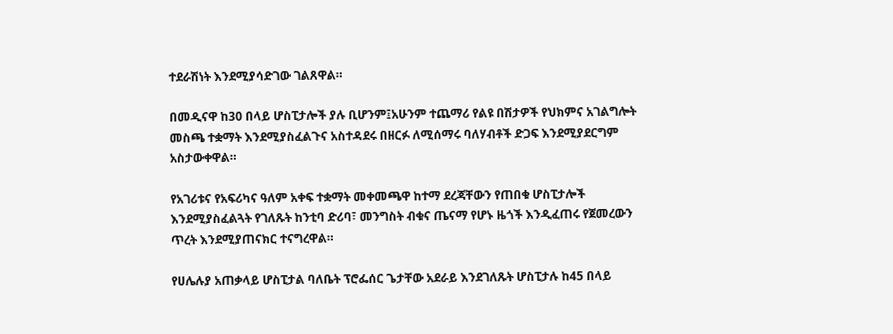ተደራሽነት እንደሚያሳድገው ገልጸዋል።

በመዲናዋ ከ30 በላይ ሆስፒታሎች ያሉ ቢሆንም፤አሁንም ተጨማሪ የልዩ በሽታዎች የህክምና አገልግሎት መስጫ ተቋማት እንደሚያስፈልጉና አስተዳደሩ በዘርፉ ለሚሰማሩ ባለሃብቶች ድጋፍ እንደሚያደርግም አስታውቀዋል።

የአገሪቱና የአፍሪካና ዓለም አቀፍ ተቋማት መቀመጫዋ ከተማ ደረጃቸውን የጠበቁ ሆስፒታሎች እንደሚያስፈልጓት የገለጹት ከንቲባ ድሪባ፣ መንግስት ብቁና ጤናማ የሆኑ ዜጎች እንዲፈጠሩ የጀመረውን ጥረት እንደሚያጠናክር ተናግረዋል።

የሀሌሉያ አጠቃላይ ሆስፒታል ባለቤት ፕሮፌሰር ጌታቸው አደራይ እንደገለጹት ሆስፒታሉ ከ45 በላይ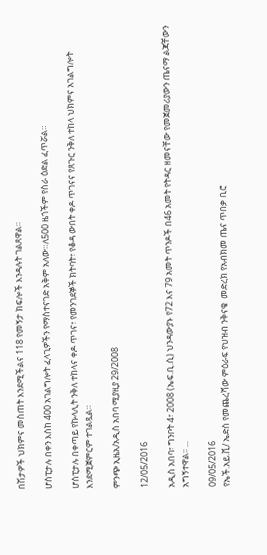በሽታዎች ህክምና መስጠት እንደሚችልና 118 የመኝታ ክፍሎች እንዳሉት ገልጸዋል።

ሆስፒታሉ በቀን እስከ 400 አገልግሎት ፈላጊዎችን የማስተናገድ አቅም አለው።ለ500 ዜጎችም የስራ ዕድል ፈጥሯል።

ሆስፒታሉ በቀጣይ የኩላሊት ንቅለ ተከላና ቀዶ ጥገና፣ የመንገደኞች ክትባት፣ የቆዳ ውበት ቀዶ ጥገናና የጸጉር ንቅለ ተከላ ህክምና አገልግሎት እንደሚጀምርም ተገልጿል።

ምንጭ ኢዜአ/አዲስ አበባ ሚያዚያ 29/2008

12/05/2016

አዲስ አበባ፣ ግንቦት 4፣ 2008 (ኤፍ.ቢ.ሲ) ህንዳውያኑ የ72 እና 79 አመት ጥንዶች በ46 አመት የትዳር ዘመናቸው የመጀመሪያውን ጤናማ ልጃቸውን አግኝተዋል፡፡ ...

09/05/2016
የኤች.አይ.ቪ/ ኤድስ የመጨረሻው ምዕራፍ የህዝብ ንቅናቄ  መድረክ የአብክመ ጤና ጥበቃ ቢሮ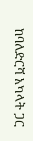ከባለድርሻ አካላት ጋር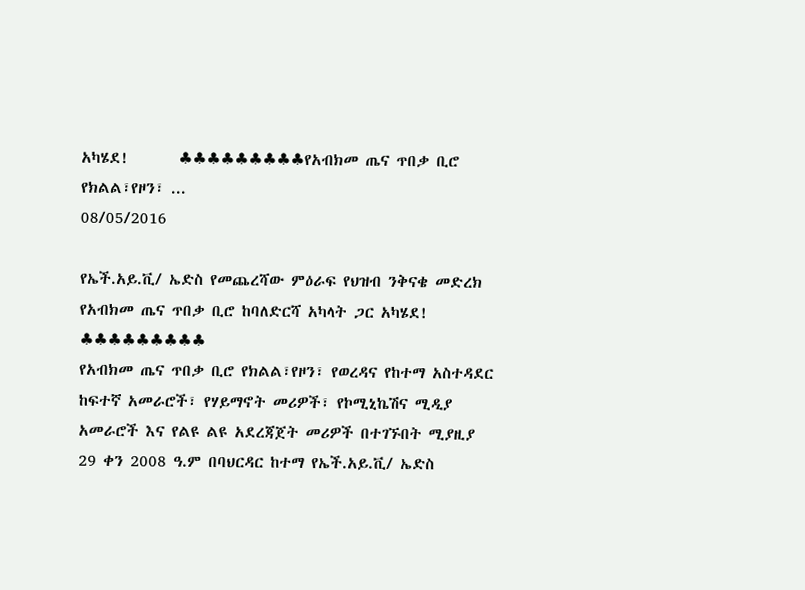አካሄደ!       ♣♣♣♣♣♣♣♣♣የአብክመ ጤና ጥበቃ ቢሮ የክልል፣የዞን፣ ...
08/05/2016

የኤች.አይ.ቪ/ ኤድስ የመጨረሻው ምዕራፍ የህዝብ ንቅናቄ መድረክ የአብክመ ጤና ጥበቃ ቢሮ ከባለድርሻ አካላት ጋር አካሄደ!
♣♣♣♣♣♣♣♣♣
የአብክመ ጤና ጥበቃ ቢሮ የክልል፣የዞን፣ የወረዳና የከተማ አስተዳደር ከፍተኛ አመራሮች፣ የሃይማኖት መሪዎች፣ የኮሚኒኬሽና ሚዲያ አመራሮች እና የልዩ ልዩ አደረጃጀት መሪዎች በተገኙበት ሚያዚያ 29 ቀን 2008 ዓ.ም በባህርዳር ከተማ የኤች.አይ.ቪ/ ኤድስ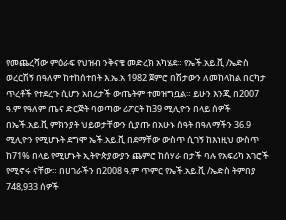የመጨረሻው ምዕራፍ የህዝብ ንቅናቄ መድረክ አካሄደ። የኤች.አይ.ቪ /ኤድስ ወረርሽኝ በዓለም ከተከሰተበት እ.ኤ.አ 1982 ጀምሮ በሽታውን ለመከላከል በርካታ ጥረቶች የተደረጉ ሲሆን አበረታች ውጤትም ተመዝግቧል። ይሁን እንጂ በ2007 ዓ.ም የዓለም ጤና ድርጅት ባወጣው ሪፖርት ከ39 ሚሊዮን በላይ ሰዎች በኤች.አይ.ቪ ምክንያት ህይወታቸውን ሲያጡ በአሁኑ ሰዓት በዓለማችን 36.9 ሚሊዮን የሚሆኑት ደግሞ ኤች.አይ.ቪ በደማቸው ውስጥ ሲገኝ ከእነዚህ ውስጥ ከ71% በላይ የሚሆኑት ኢትዮጵያውያን ጨምሮ ከሰሃራ በታች ባሉ የአፍሪካ አገሮች የሚኖሩ ናቸው። በሀገራችን በ2008 ዓ.ም ጥምር የኤች.አይ.ቪ /ኤድስ ትምበያ 748,933 ሰዎች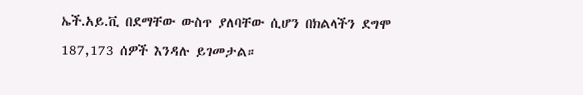ኤች.አይ.ቪ በደማቸው ውስጥ ያለባቸው ሲሆን በክልላችን ደግሞ 187,173 ሰዎች እንዳሉ ይገመታል።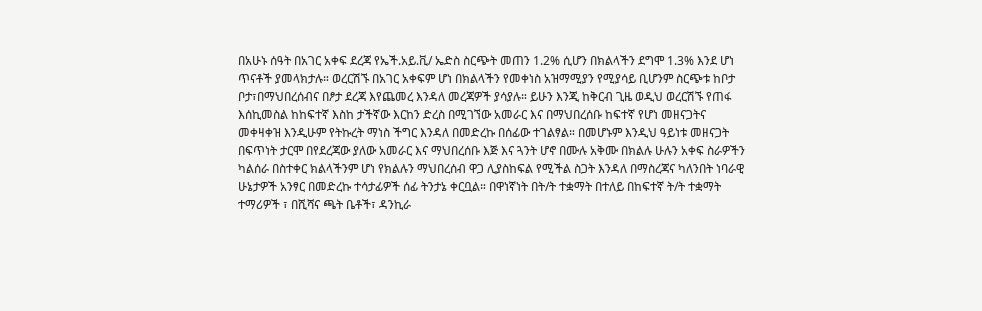በአሁኑ ሰዓት በአገር አቀፍ ደረጃ የኤች.አይ.ቪ/ ኤድስ ስርጭት መጠን 1.2% ሲሆን በክልላችን ደግሞ 1.3% እንደ ሆነ ጥናቶች ያመላክታሉ። ወረርሽኙ በአገር አቀፍም ሆነ በክልላችን የመቀነስ አዝማሚያን የሚያሳይ ቢሆንም ስርጭቱ ከቦታ ቦታ፣በማህበረሰብና በፆታ ደረጃ እየጨመረ እንዳለ መረጃዎች ያሳያሉ። ይሁን እንጂ ከቅርብ ጊዜ ወዲህ ወረርሽኙ የጠፋ እሰኪመስል ከከፍተኛ እስከ ታችኛው እርከን ድረስ በሚገኘው አመራር እና በማህበረሰቡ ከፍተኛ የሆነ መዘናጋትና መቀዛቀዝ እንዲሁም የትኩረት ማነስ ችግር እንዳለ በመድረኩ በሰፊው ተገልፃል። በመሆኑም እንዲህ ዓይነቱ መዘናጋት በፍጥነት ታርሞ በየደረጃው ያለው አመራር እና ማህበረሰቡ እጅ እና ጓንት ሆኖ በሙሉ አቅሙ በክልሉ ሁሉን አቀፍ ስራዎችን ካልሰራ በስተቀር ክልላችንም ሆነ የክልሉን ማህበረሰብ ዋጋ ሊያስከፍል የሚችል ስጋት እንዳለ በማስረጃና ካለንበት ነባራዊ ሁኔታዎች አንፃር በመድረኩ ተሳታፊዎች ሰፊ ትንታኔ ቀርቧል። በዋነኛነት በት/ት ተቋማት በተለይ በከፍተኛ ት/ት ተቋማት ተማሪዎች ፣ በሺሻና ጫት ቤቶች፣ ዳንኪራ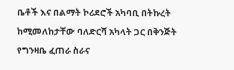ቤቶች እና በልማት ኮሪደሮች አካባቢ በትኩረት ከሚመለከታቸው ባለድርሻ አካላት ጋር በቅንጅት የግንዛቤ ፈጠራ ስራና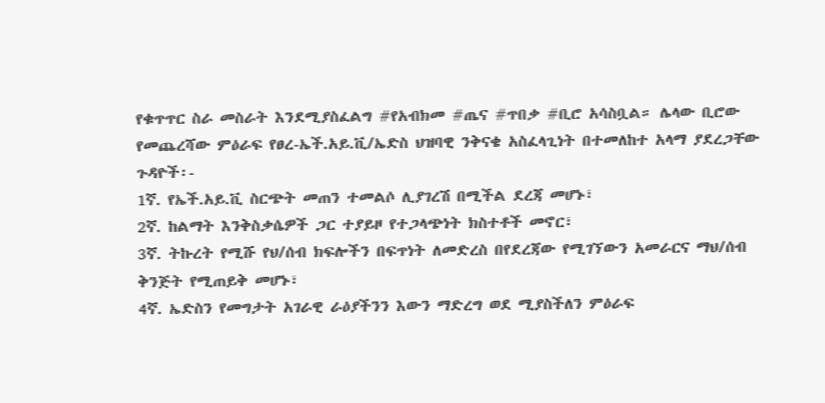የቁጥጥር ስራ መስራት እንደሚያስፈልግ #የአብክመ #ጤና #ጥበቃ #ቢሮ አሳስቧል። ሌላው ቢሮው የመጨረሻው ምዕራፍ የፀረ-ኤች.አይ.ቪ/ኤድስ ህዝባዊ ንቅናቄ አስፈላጊነት በተመለከተ አላማ ያደረጋቸው ጉዳዮች፡-
1ኛ. የኤች.አይ.ቪ ስርጭት መጠን ተመልሶ ሊያገረሽ በሚችል ደረጃ መሆኑ፣
2ኛ. ከልማት እንቅስቃሴዎች ጋር ተያይዞ የተጋላጭነት ክስተቶች መኖር፣
3ኛ. ትኩረት የሚሹ የህ/ሰብ ክፍሎችን በፍጥነት ለመድረስ በየደረጃው የሚገኘውን አመራርና ማህ/ሰብ ቅንጅት የሚጠይቅ መሆኑ፣
4ኛ. ኤድስን የመግታት አገራዊ ራዕያችንን እውን ማድረግ ወደ ሚያስችለን ምዕራፍ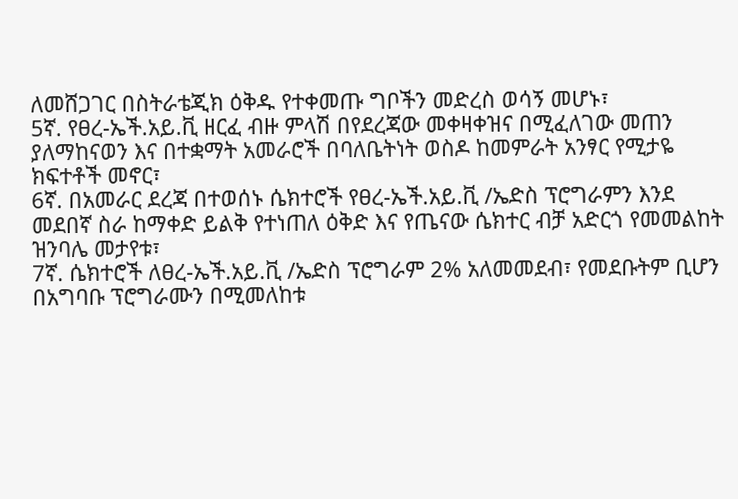ለመሸጋገር በስትራቴጂክ ዕቅዱ የተቀመጡ ግቦችን መድረስ ወሳኝ መሆኑ፣
5ኛ. የፀረ-ኤች.አይ.ቪ ዘርፈ ብዙ ምላሽ በየደረጃው መቀዛቀዝና በሚፈለገው መጠን ያለማከናወን እና በተቋማት አመራሮች በባለቤትነት ወስዶ ከመምራት አንፃር የሚታዬ ክፍተቶች መኖር፣
6ኛ. በአመራር ደረጃ በተወሰኑ ሴክተሮች የፀረ-ኤች.አይ.ቪ /ኤድስ ፕሮግራምን እንደ መደበኛ ስራ ከማቀድ ይልቅ የተነጠለ ዕቅድ እና የጤናው ሴክተር ብቻ አድርጎ የመመልከት ዝንባሌ መታየቱ፣
7ኛ. ሴክተሮች ለፀረ-ኤች.አይ.ቪ /ኤድስ ፕሮግራም 2% አለመመደብ፣ የመደቡትም ቢሆን በአግባቡ ፕሮግራሙን በሚመለከቱ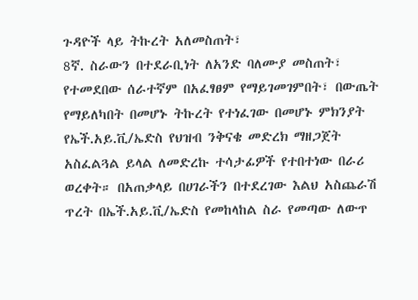ጉዳዮች ላይ ትኩረት አለመስጠት፣
8ኛ. ስራውን በተደራቢነት ለአንድ ባለሙያ መስጠት፣ የተመደበው ሰራተኛም በአፈፃፀም የማይገመገምበት፣ በውጤት የማይለካበት በመሆኑ ትኩረት የተነፈገው በመሆኑ ምክንያት የኤች.አይ.ቪ/ኤድስ የህዝብ ንቅናቄ መድረክ ማዘጋጀት አስፈልጓል ይላል ለመድረኩ ተሳታፊዎች የተበተነው በራሪ ወረቀት። በአጠቃላይ በሀገራችን በተደረገው እልህ አስጨራሽ ጥረት በኤች.አይ.ቪ/ኤድስ የመከላከል ስራ የመጣው ለውጥ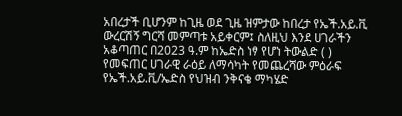አበረታች ቢሆንም ከጊዜ ወደ ጊዜ ዝምታው ከበረታ የኤች.አይ.ቪ ውረርሽኝ ግርሻ መምጣቱ አይቀርም፤ ስለዚህ እንደ ሀገራችን አቆጣጠር በ2023 ዓ.ም ከኤድስ ነፃ የሆነ ትውልድ ( ) የመፍጠር ሀገራዊ ራዕይ ለማሳካት የመጨረሻው ምዕራፍ የኤች.አይ.ቪ/ኤድስ የህዝብ ንቅናቄ ማካሄድ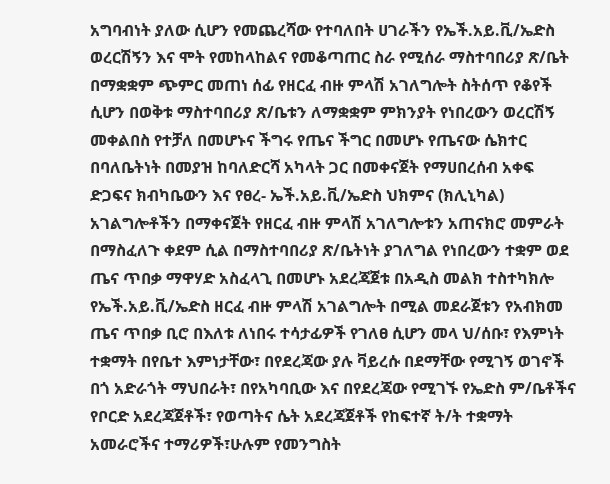አግባብነት ያለው ሲሆን የመጨረሻው የተባለበት ሀገራችን የኤች.አይ.ቪ/ኤድስ ወረርሽኝን እና ሞት የመከላከልና የመቆጣጠር ስራ የሚሰራ ማስተባበሪያ ጽ/ቤት በማቋቋም ጭምር መጠነ ሰፊ የዘርፈ ብዙ ምላሽ አገለግሎት ስትሰጥ የቆየች ሲሆን በወቅቱ ማስተባበሪያ ጽ/ቤቱን ለማቋቋም ምክንያት የነበረውን ወረርሽኝ መቀልበስ የተቻለ በመሆኑና ችግሩ የጤና ችግር በመሆኑ የጤናው ሴክተር በባለቤትነት በመያዝ ከባለድርሻ አካላት ጋር በመቀናጀት የማሀበረሰብ አቀፍ ድጋፍና ክብካቤውን እና የፀረ- ኤች.አይ.ቪ/ኤድስ ህክምና (ክሊኒካል) አገልግሎቶችን በማቀናጀት የዘርፈ ብዙ ምላሽ አገለግሎቱን አጠናክሮ መምራት በማስፈለጉ ቀደም ሲል በማስተባበሪያ ጽ/ቤትነት ያገለግል የነበረውን ተቋም ወደ ጤና ጥበቃ ማዋሃድ አስፈላጊ በመሆኑ አደረጃጀቱ በአዲስ መልክ ተስተካክሎ የኤች.አይ.ቪ/ኤድስ ዘርፈ ብዙ ምላሽ አገልግሎት በሚል መደራጀቱን የአብክመ ጤና ጥበቃ ቢሮ በእለቱ ለነበሩ ተሳታፊዎች የገለፀ ሲሆን መላ ህ/ሰቡ፣ የእምነት ተቋማት በየቤተ እምነታቸው፣ በየደረጃው ያሉ ቫይረሱ በደማቸው የሚገኝ ወገኖች በጎ አድራጎት ማህበራት፣ በየአካባቢው እና በየደረጃው የሚገኙ የኤድስ ም/ቤቶችና የቦርድ አደረጃጀቶች፣ የወጣትና ሴት አደረጃጀቶች የከፍተኛ ት/ት ተቋማት አመራሮችና ተማሪዎች፣ሁሉም የመንግስት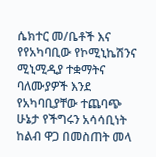ሴክተር መ/ቤቶች እና
የየአካባቢው የኮሚኒኬሽንና ሚኒሚዲያ ተቋማትና ባለሙያዎች እንደ የአካባቢያቸው ተጨባጭ ሁኔታ የችግሩን አሳሳቢነት ከልብ ዋጋ በመስጠት መላ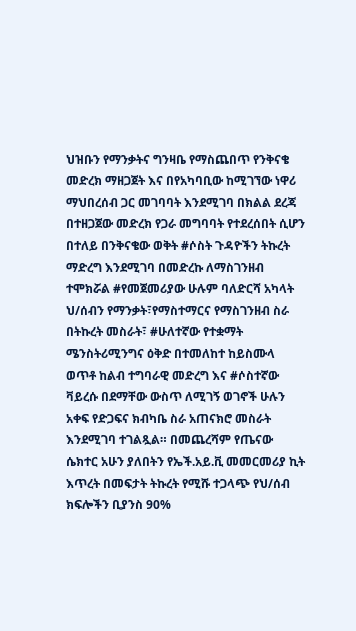ህዝቡን የማንቃትና ግንዛቤ የማስጨበጥ የንቅናቄ መድረክ ማዘጋጀት እና በየአካባቢው ከሚገኘው ነዋሪ ማህበረሰብ ጋር መገባባት እንደሚገባ በክልል ደረጃ በተዘጋጀው መድረክ የጋራ መግባባት የተደረሰበት ሲሆን በተለይ በንቅናቄው ወቅት #ሶስት ጉዳዮችን ትኩረት ማድረግ እንደሚገባ በመድረኩ ለማስገንዘብ ተሞክሯል #የመጀመሪያው ሁሉም ባለድርሻ አካላት ህ/ሰብን የማንቃት፣የማስተማርና የማስገንዘብ ስራ በትኩረት መስራት፣ #ሁለተኛው የተቋማት ሜንስትሪሚንግና ዕቅድ በተመለከተ ከይስሙላ ወጥቶ ከልብ ተግባራዊ መድረግ እና #ሶስተኛው ቫይረሱ በደማቸው ውስጥ ለሚገኝ ወገኖች ሁሉን አቀፍ የድጋፍና ክብካቤ ስራ አጠናክሮ መስራት እንደሚገባ ተገልጿል። በመጨረሻም የጤናው ሴክተር አሁን ያለበትን የኤች.አይ.ቪ መመርመሪያ ኪት እጥረት በመፍታት ትኩረት የሚሹ ተጋላጭ የህ/ሰብ ክፍሎችን ቢያንስ 90%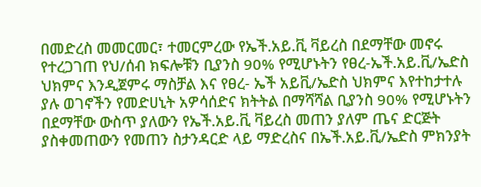በመድረስ መመርመር፣ ተመርምረው የኤች.አይ.ቪ ቫይረስ በደማቸው መኖሩ የተረጋገጠ የህ/ሰብ ክፍሎቹን ቢያንስ 90% የሚሆኑትን የፀረ-ኤች.አይ.ቪ/ኤድስ ህክምና እንዲጀምሩ ማስቻል እና የፀረ- ኤች አይቪ/ኤድስ ህክምና እየተከታተሉ ያሉ ወገኖችን የመድሀኒት አዎሳሰድና ክትትል በማሻሻል ቢያንስ 90% የሚሆኑትን በደማቸው ውስጥ ያለውን የኤች.አይ.ቪ ቫይረስ መጠን ያለም ጤና ድርጅት ያስቀመጠውን የመጠን ስታንዳርድ ላይ ማድረስና በኤች.አይ.ቪ/ኤድስ ምክንያት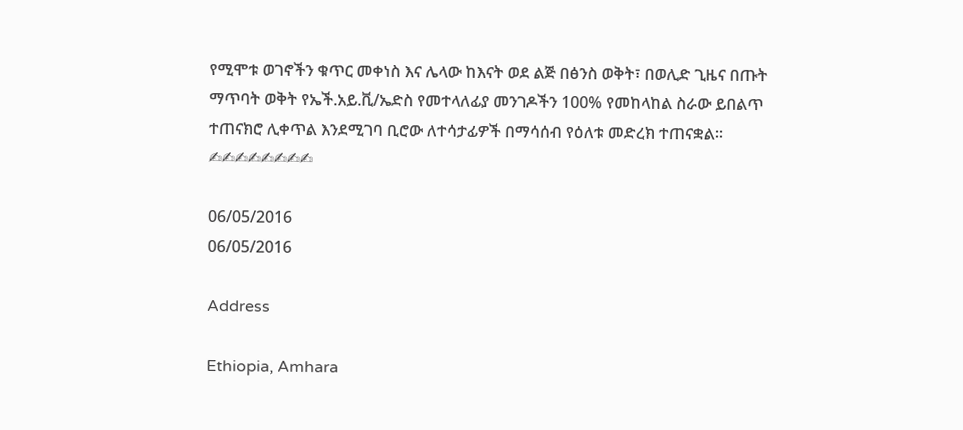የሚሞቱ ወገኖችን ቁጥር መቀነስ እና ሌላው ከእናት ወደ ልጅ በፅንስ ወቅት፣ በወሊድ ጊዜና በጡት ማጥባት ወቅት የኤች.አይ.ቪ/ኤድስ የመተላለፊያ መንገዶችን 100% የመከላከል ስራው ይበልጥ ተጠናክሮ ሊቀጥል እንደሚገባ ቢሮው ለተሳታፊዎች በማሳሰብ የዕለቱ መድረክ ተጠናቋል።
✍✍✍✍✍✍✍✍

06/05/2016
06/05/2016

Address

Ethiopia, Amhara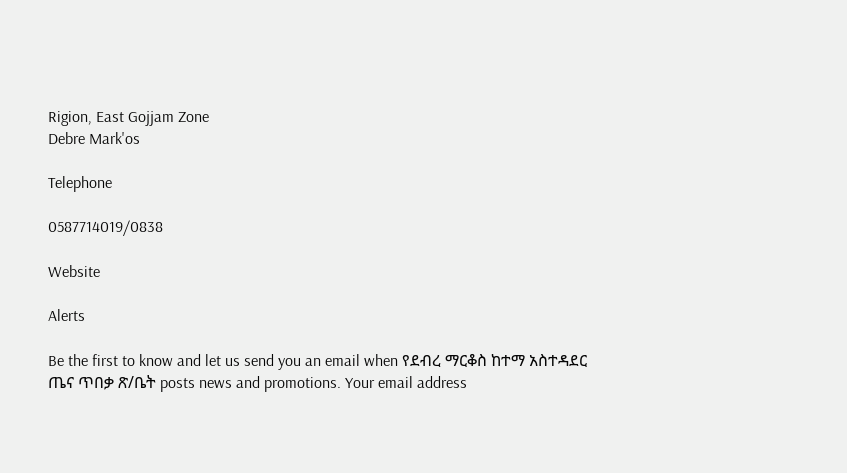Rigion, East Gojjam Zone
Debre Mark'os

Telephone

0587714019/0838

Website

Alerts

Be the first to know and let us send you an email when የደብረ ማርቆስ ከተማ አስተዳደር ጤና ጥበቃ ጽ/ቤት posts news and promotions. Your email address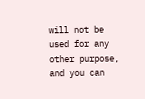will not be used for any other purpose, and you can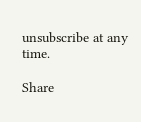unsubscribe at any time.

Share